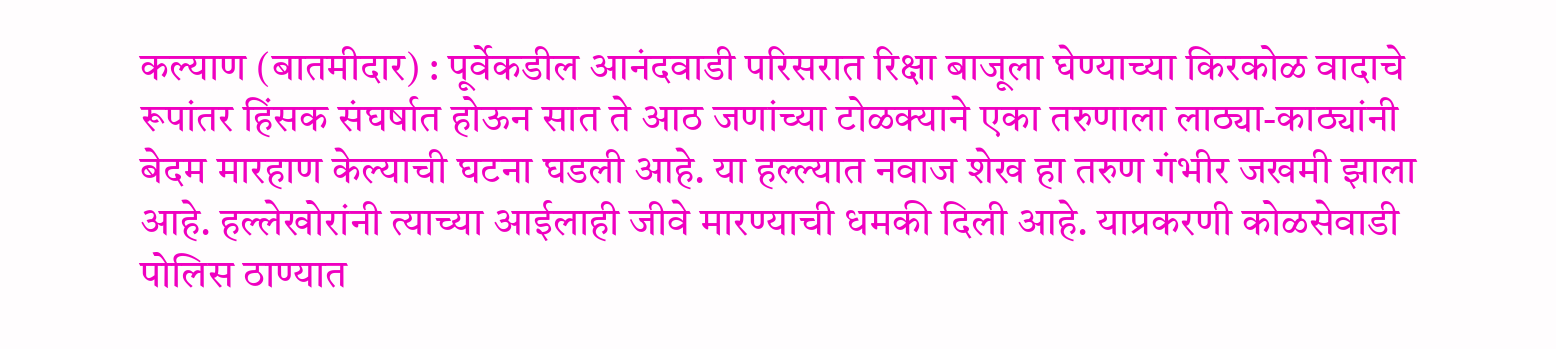कल्याण (बातमीदार) : पूर्वेकडील आनंदवाडी परिसरात रिक्षा बाजूला घेण्याच्या किरकोळ वादाचे रूपांतर हिंसक संघर्षात होऊन सात ते आठ जणांच्या टोळक्याने एका तरुणाला लाठ्या-काठ्यांनी बेदम मारहाण केल्याची घटना घडली आहे. या हल्ल्यात नवाज शेख हा तरुण गंभीर जखमी झाला आहे. हल्लेखोरांनी त्याच्या आईलाही जीवे मारण्याची धमकी दिली आहे. याप्रकरणी कोळसेवाडी पोलिस ठाण्यात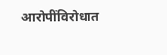आरोपींविरोधात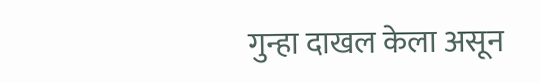गुन्हा दाखल केला असून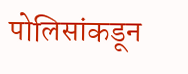पोलिसांकडून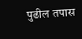पुढील तपास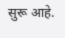सुरू आहे.